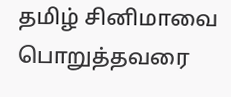தமிழ் சினிமாவை பொறுத்தவரை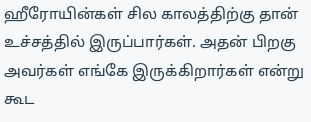ஹீரோயின்கள் சில காலத்திற்கு தான் உச்சத்தில் இருப்பார்கள். அதன் பிறகு அவர்கள் எங்கே இருக்கிறார்கள் என்று கூட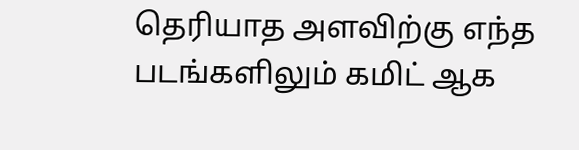தெரியாத அளவிற்கு எந்த படங்களிலும் கமிட் ஆக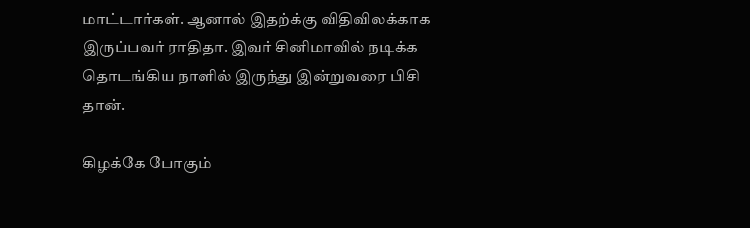மாட்டார்கள். ஆனால் இதற்க்கு விதிவிலக்காக இருப்பவர் ராதிதா. இவர் சினிமாவில் நடிக்க தொடங்கிய நாளில் இருந்து இன்றுவரை பிசி தான்.

கிழக்கே போகும்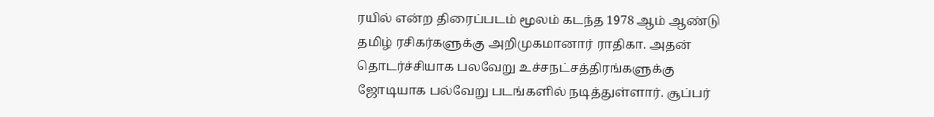ரயில் என்ற திரைப்படம் மூலம் கடந்த 1978 ஆம் ஆண்டு தமிழ் ரசிகர்களுக்கு அறிமுகமானார் ராதிகா. அதன் தொடர்ச்சியாக பலவேறு உச்சநட்சத்திரங்களுக்கு ஜோடியாக பல்வேறு படங்களில் நடித்துள்ளார். சூப்பர்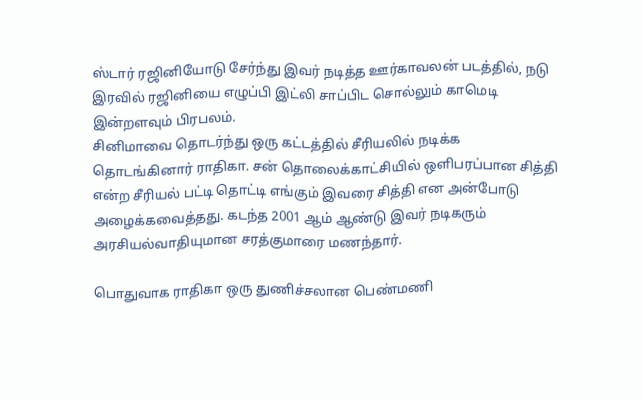ஸ்டார் ரஜினியோடு சேர்ந்து இவர் நடித்த ஊர்காவலன் படத்தில், நடு இரவில் ரஜினியை எழுப்பி இட்லி சாப்பிட சொல்லும் காமெடி இன்றளவும் பிரபலம்.
சினிமாவை தொடர்ந்து ஒரு கட்டத்தில் சீரியலில் நடிக்க தொடங்கினார் ராதிகா. சன் தொலைக்காட்சியில் ஒளிபரப்பான சித்தி என்ற சீரியல் பட்டி தொட்டி எங்கும் இவரை சித்தி என அன்போடு அழைக்கவைத்தது. கடந்த 2001 ஆம் ஆண்டு இவர் நடிகரும் அரசியல்வாதியுமான சரத்குமாரை மணந்தார்.

பொதுவாக ராதிகா ஒரு துணிச்சலான பெண்மணி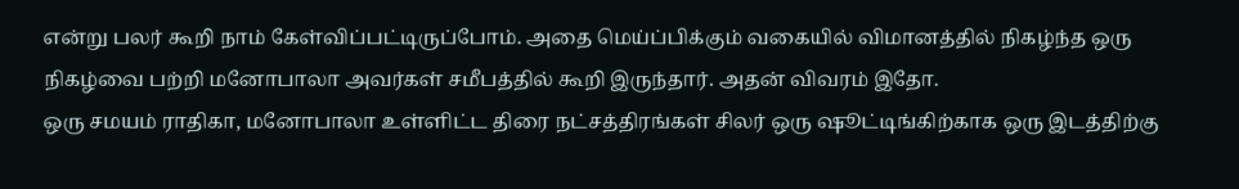என்று பலர் கூறி நாம் கேள்விப்பட்டிருப்போம். அதை மெய்ப்பிக்கும் வகையில் விமானத்தில் நிகழ்ந்த ஒரு நிகழ்வை பற்றி மனோபாலா அவர்கள் சமீபத்தில் கூறி இருந்தார். அதன் விவரம் இதோ.
ஒரு சமயம் ராதிகா, மனோபாலா உள்ளிட்ட திரை நட்சத்திரங்கள் சிலர் ஒரு ஷூட்டிங்கிற்காக ஒரு இடத்திற்கு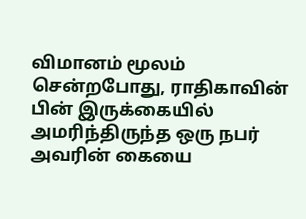விமானம் மூலம் சென்றபோது, ராதிகாவின் பின் இருக்கையில் அமரிந்திருந்த ஒரு நபர் அவரின் கையை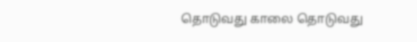தொடுவது காலை தொடுவது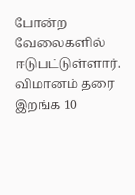போன்ற வேலைகளில் ஈடுபட்டுள்ளார். விமானம் தரை இறங்க 10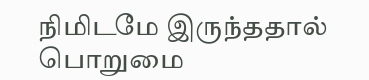நிமிடமே இருந்ததால் பொறுமை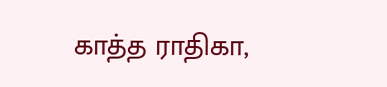காத்த ராதிகா,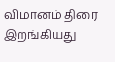விமானம் திரை இறங்கியது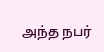அந்த நபர்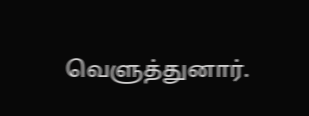வெளுத்துனார்.